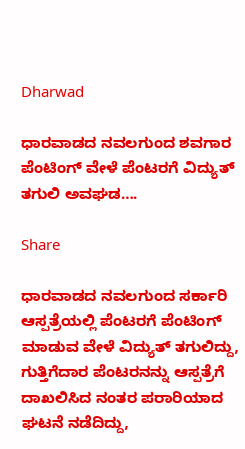Dharwad

ಧಾರವಾಡದ ನವಲಗುಂದ ಶವಗಾರ ಪೆಂಟಿಂಗ್ ವೇಳೆ ಪೆಂಟರಗೆ ವಿದ್ಯುತ್ ತಗುಲಿ ಅವಘಡ….

Share

ಧಾರವಾಡದ ನವಲಗುಂದ ಸರ್ಕಾರಿ ಆಸ್ಪತ್ರೆಯಲ್ಲಿ ಪೆಂಟರಗೆ ಪೆಂಟಿಂಗ್ ಮಾಡುವ ವೇಳೆ ವಿದ್ಯುತ್ ತಗುಲಿದ್ದು, ಗುತ್ತಿಗೆದಾರ ಪೆಂಟರನನ್ನು ಆಸ್ಪತ್ರೆಗೆ ದಾಖಲಿಸಿದ ನಂತರ ಪರಾರಿಯಾದ ಘಟನೆ ನಡೆದಿದ್ದು,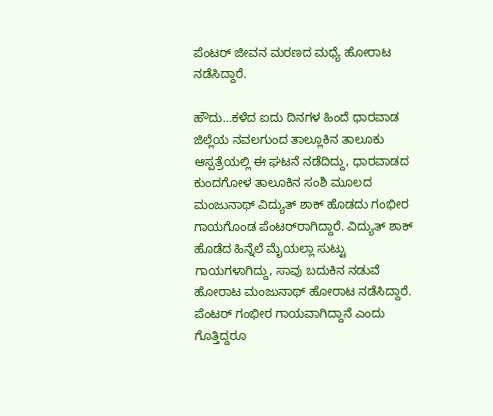ಪೆಂಟರ್ ಜೀವನ ಮರಣದ ಮಧ್ಯೆ ಹೋರಾಟ ನಡೆಸಿದ್ದಾರೆ.

ಹೌದು…ಕಳೆದ ಐದು ದಿನಗಳ ಹಿಂದೆ ಧಾರವಾಡ ಜಿಲ್ಲೆಯ ನವಲಗುಂದ ತಾಲ್ಲೂಕಿನ ತಾಲೂಕು ಆಸ್ಪತ್ರೆಯಲ್ಲಿ ಈ ಘಟನೆ ನಡೆದಿದ್ದು, ಧಾರವಾಡದ ಕುಂದಗೋಳ ತಾಲೂಕಿನ ಸಂಶಿ ಮೂಲದ ಮಂಜುನಾಥ್ ವಿದ್ಯುತ್ ಶಾಕ್ ಹೊಡದು ಗಂಭೀರ ಗಾಯಗೊಂಡ ಪೆಂಟರ್‌ರಾಗಿದ್ದಾರೆ. ವಿದ್ಯುತ್ ಶಾಕ್ ಹೊಡೆದ ಹಿನ್ನೆಲೆ ಮೈಯಲ್ಲಾ‌ ಸುಟ್ಟು ಗಾಯಗಳಾಗಿದ್ದು, ಸಾವು ಬದುಕಿನ‌ ನಡುವೆ‌ ಹೋರಾಟ ಮಂಜುನಾಥ್ ಹೋರಾಟ ನಡೆಸಿದ್ದಾರೆ. ಪೆಂಟರ್ ಗಂಭೀರ ಗಾಯವಾಗಿದ್ದಾನೆ ಎಂದು ಗೊತ್ತಿದ್ದರೂ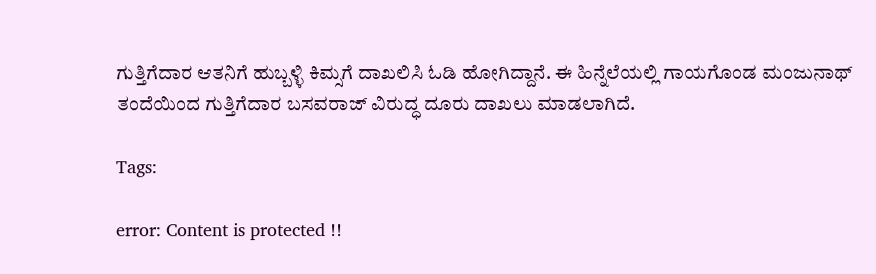ಗುತ್ತಿಗೆದಾರ ಆತನಿಗೆ ಹುಬ್ಬಳ್ಳಿ ಕಿಮ್ಸಗೆ ದಾಖಲಿಸಿ‌ ಓಡಿ ಹೋಗಿದ್ದಾನೆ. ಈ‌ ಹಿನ್ನೆಲೆಯಲ್ಲಿ ಗಾಯಗೊಂಡ ಮಂಜುನಾಥ್ ತಂದೆಯಿಂದ ಗುತ್ತಿಗೆದಾರ ಬಸವರಾಜ್ ವಿರುದ್ಧ ದೂರು ದಾಖಲು ಮಾಡಲಾಗಿದೆ.

Tags:

error: Content is protected !!